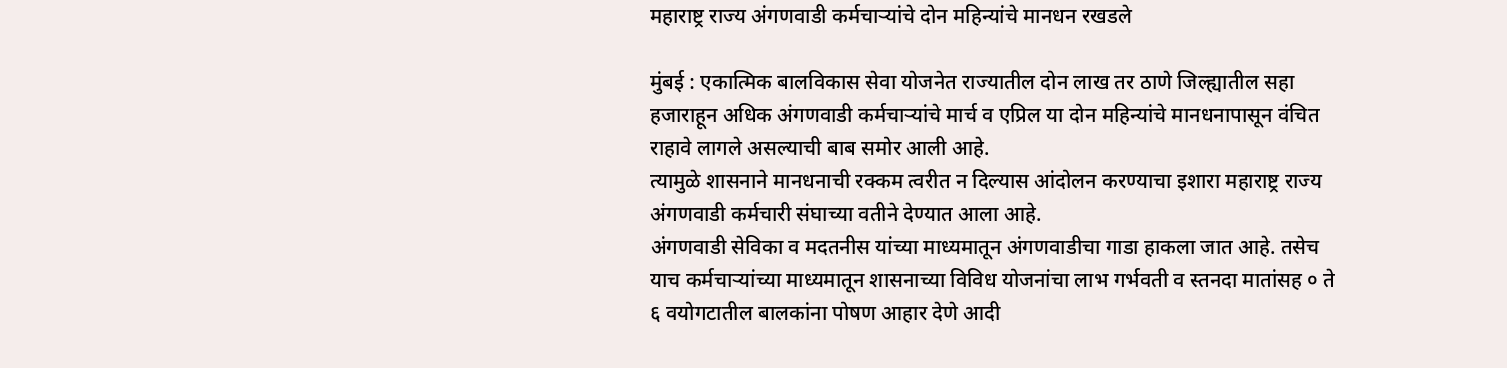महाराष्ट्र राज्य अंगणवाडी कर्मचाऱ्यांचे दोन महिन्यांचे मानधन रखडले

मुंबई : एकात्मिक बालविकास सेवा योजनेत राज्यातील दोन लाख तर ठाणे जिल्ह्यातील सहा हजाराहून अधिक अंगणवाडी कर्मचाऱ्यांचे मार्च व एप्रिल या दोन महिन्यांचे मानधनापासून वंचित राहावे लागले असल्याची बाब समोर आली आहे.
त्यामुळे शासनाने मानधनाची रक्कम त्वरीत न दिल्यास आंदोलन करण्याचा इशारा महाराष्ट्र राज्य अंगणवाडी कर्मचारी संघाच्या वतीने देण्यात आला आहे.
अंगणवाडी सेविका व मदतनीस यांच्या माध्यमातून अंगणवाडीचा गाडा हाकला जात आहे. तसेच याच कर्मचाऱ्यांच्या माध्यमातून शासनाच्या विविध योजनांचा लाभ गर्भवती व स्तनदा मातांसह ० ते ६ वयोगटातील बालकांना पोषण आहार देणे आदी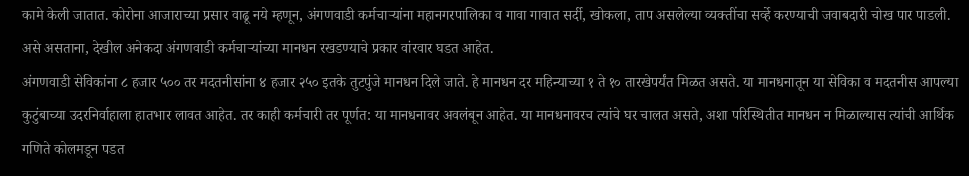कामे केली जातात. कोरोना आजाराच्या प्रसार वाढू नये म्हणून, अंगणवाडी कर्मचाऱ्यांना महानगरपालिका व गावा गावात सर्दी, खोकला, ताप असलेल्या व्यक्तींचा सर्व्हे करण्याची जवाबदारी चोख पार पाडली. असे असताना, देखील अनेकदा अंगणवाडी कर्मचाऱ्यांच्या मानधन रखडण्याचे प्रकार वांरवार घडत आहेत.
अंगणवाडी सेविकांना ८ हजार ५०० तर मदतनीसांना ४ हजार २५० इतके तुटपुंजे मानधन दिले जाते. हे मानधन दर महिन्याच्या १ ते १० तारखेपर्यंत मिळत असते. या मानधनातून या सेविका व मदतनीस आपल्या कुटुंबाच्या उदरनिर्वाहाला हातभार लावत आहेत. तर काही कर्मचारी तर पूर्णत: या मानधनावर अवलंबून आहेत. या मानधनावरच त्यांचे घर चालत असते, अशा परिस्थितीत मानधन न मिळाल्यास त्यांची आर्थिक गणिते कोलमडून पडत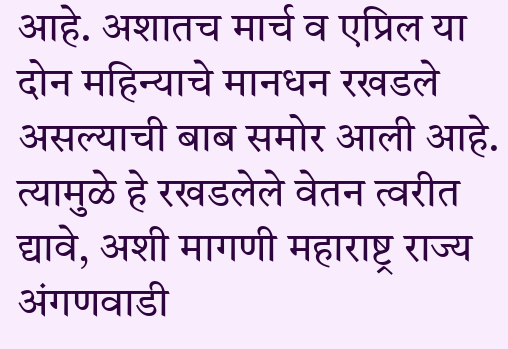आहे. अशातच मार्च व एप्रिल या दोन महिन्याचे मानधन रखडले असल्याची बाब समोर आली आहे. त्यामुळे हे रखडलेले वेतन त्वरीत द्यावे, अशी मागणी महाराष्ट्र राज्य अंगणवाडी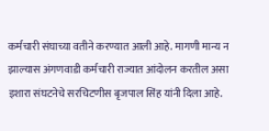कर्मचारी संघाच्या वतीने करण्यात आली आहे. मागणी मान्य न झाल्यास अंगणवाडी कर्मचारी राज्यात आंदोलन करतील असा इशारा संघटनेचे सरचिटणीस बृजपाल सिंह यांनी दिला आहे.